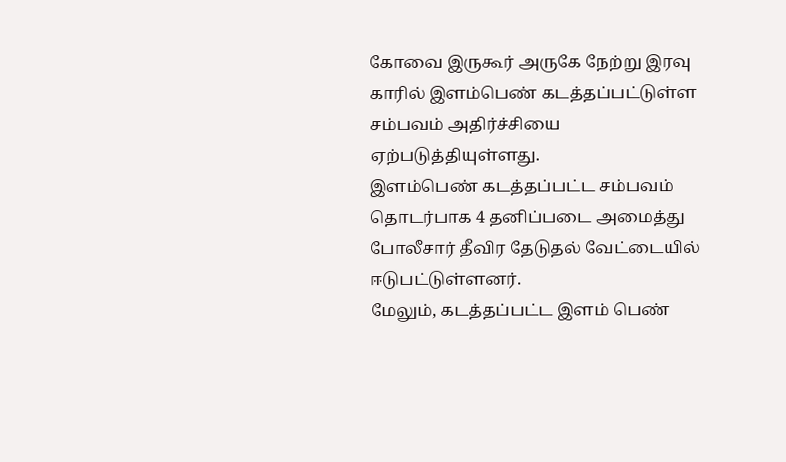கோவை இருகூர் அருகே நேற்று இரவு காரில் இளம்பெண் கடத்தப்பட்டுள்ள சம்பவம் அதிர்ச்சியை ஏற்படுத்தியுள்ளது.
இளம்பெண் கடத்தப்பட்ட சம்பவம் தொடர்பாக 4 தனிப்படை அமைத்து போலீசார் தீவிர தேடுதல் வேட்டையில் ஈடுபட்டுள்ளனர்.
மேலும், கடத்தப்பட்ட இளம் பெண்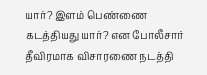யார்? இளம் பெண்ணை கடத்தியது யார்? என போலீசார் தீவிரமாக விசாரணை நடத்தி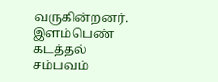வருகின்றனர்.
இளம்பெண் கடத்தல் சம்பவம்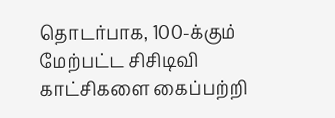தொடர்பாக, 100-க்கும் மேற்பட்ட சிசிடிவி காட்சிகளை கைப்பற்றி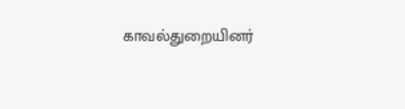காவல்துறையினர்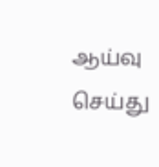ஆய்வு செய்து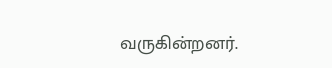வருகின்றனர்.